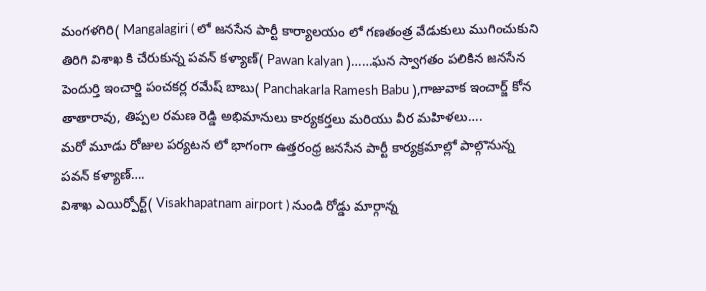మంగళగిరి( Mangalagiri ( లో జనసేన పార్టీ కార్యాలయం లో గణతంత్ర వేడుకులు ముగించుకుని తిరిగి విశాఖ కి చేరుకున్న పవన్ కళ్యాణ్( Pawan kalyan )……ఘన స్వాగతం పలికిన జనసేన పెందుర్తి ఇంచార్జి పంచకర్ల రమేష్ బాబు( Panchakarla Ramesh Babu ),గాజువాక ఇంచార్జ్ కోన తాతారావు, తిప్పల రమణ రెడ్డి అభిమానులు కార్యకర్తలు మరియు వీర మహిళలు….
మరో మూడు రోజుల పర్యటన లో భాగంగా ఉత్తరంధ్ర జనసేన పార్టీ కార్యక్రమాల్లో పాల్గొనున్న పవన్ కళ్యాణ్….
విశాఖ ఎయిర్పోర్ట్( Visakhapatnam airport ) నుండి రోడ్డు మార్గాన్న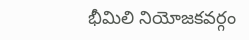భీమిలి నియోజకవర్గం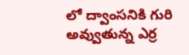లో ద్వాంసనికి గురి అవ్వుతున్న ఎర్ర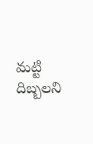మట్టి దిబ్బలని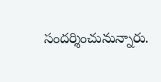సందర్శించునున్నారు.